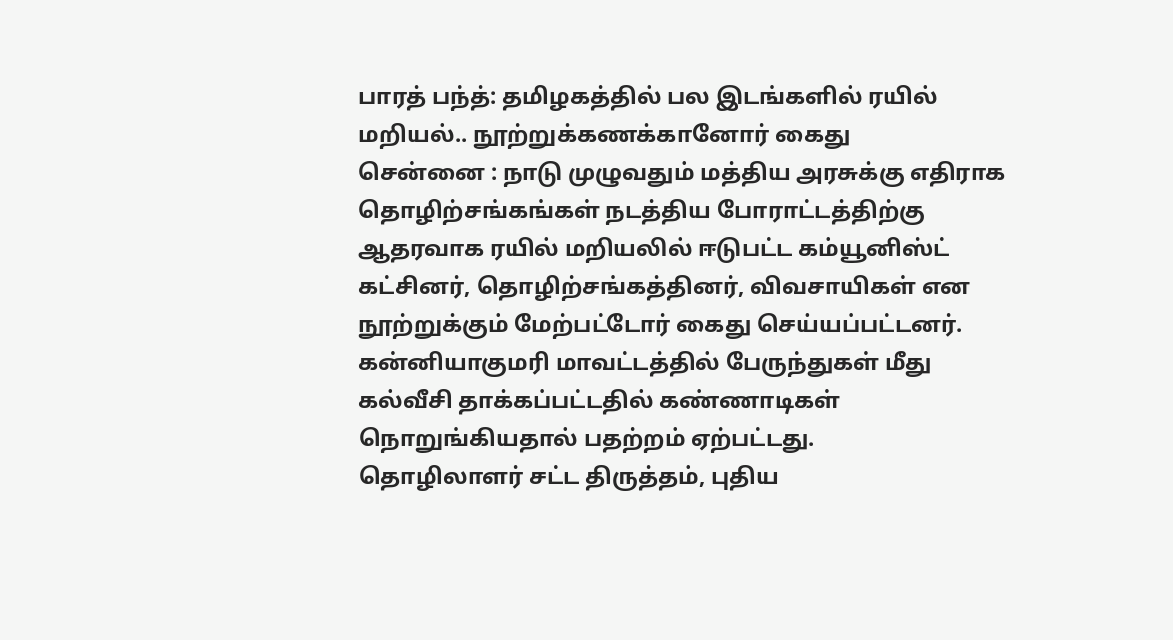பாரத் பந்த்: தமிழகத்தில் பல இடங்களில் ரயில் மறியல்.. நூற்றுக்கணக்கானோர் கைது
சென்னை : நாடு முழுவதும் மத்திய அரசுக்கு எதிராக தொழிற்சங்கங்கள் நடத்திய போராட்டத்திற்கு ஆதரவாக ரயில் மறியலில் ஈடுபட்ட கம்யூனிஸ்ட் கட்சினர், தொழிற்சங்கத்தினர், விவசாயிகள் என நூற்றுக்கும் மேற்பட்டோர் கைது செய்யப்பட்டனர். கன்னியாகுமரி மாவட்டத்தில் பேருந்துகள் மீது கல்வீசி தாக்கப்பட்டதில் கண்ணாடிகள் நொறுங்கியதால் பதற்றம் ஏற்பட்டது.
தொழிலாளர் சட்ட திருத்தம், புதிய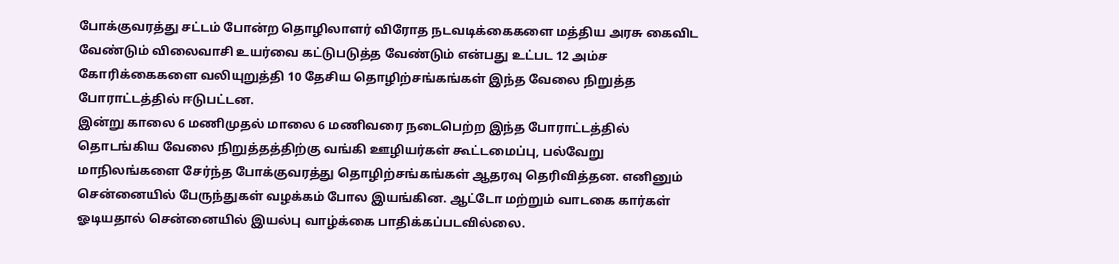போக்குவரத்து சட்டம் போன்ற தொழிலாளர் விரோத நடவடிக்கைகளை மத்திய அரசு கைவிட வேண்டும் விலைவாசி உயர்வை கட்டுபடுத்த வேண்டும் என்பது உட்பட 12 அம்ச கோரிக்கைகளை வலியுறுத்தி 10 தேசிய தொழிற்சங்கங்கள் இந்த வேலை நிறுத்த போராட்டத்தில் ஈடுபட்டன.
இன்று காலை 6 மணிமுதல் மாலை 6 மணிவரை நடைபெற்ற இந்த போராட்டத்தில் தொடங்கிய வேலை நிறுத்தத்திற்கு வங்கி ஊழியர்கள் கூட்டமைப்பு, பல்வேறு மாநிலங்களை சேர்ந்த போக்குவரத்து தொழிற்சங்கங்கள் ஆதரவு தெரிவித்தன. எனினும் சென்னையில் பேருந்துகள் வழக்கம் போல இயங்கின. ஆட்டோ மற்றும் வாடகை கார்கள் ஓடியதால் சென்னையில் இயல்பு வாழ்க்கை பாதிக்கப்படவில்லை.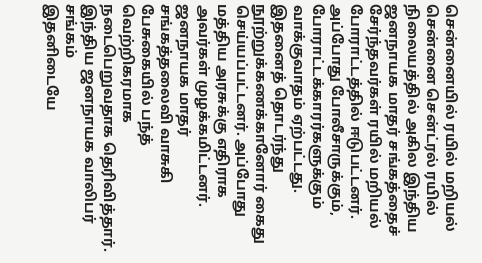சென்னையில் ரயில் மறியல்
சென்னை சென்ட்ரல் ரயில் நிலையத்தில் அகில இந்திய ஜனநாயக மாதர் சங்கத்தைச் சேர்ந்தவர்கள் ரயில் மறியல் போராட்டத்தில் ஈடுபட்டனர். அப்போது போலீசாருக்கும், போராட்டக்காரர்களுக்கும் வாக்குவாதம் ஏற்பட்டது. இதனைத் தொடர்ந்து நூற்றுக்கணக்கானோர் கைது செய்யப்பட்டனர். அப்போது மத்திய அரசுக்கு எதிராக அவர்கள் முழக்கமிட்டனர். ஜனநாயக மாதர் சங்கத்தலைவி வாசுகி பேசுகையில் பந்த் வெற்றிகரமாக நடைபெறுவதாக தெரிவித்தார்.
இந்திய ஜனநாயக வாலிபர் சங்கம்
இதனிடையே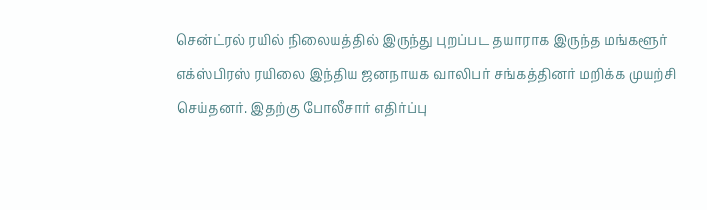சென்ட்ரல் ரயில் நிலையத்தில் இருந்து புறப்பட தயாராக இருந்த மங்களூர் எக்ஸ்பிரஸ் ரயிலை இந்திய ஜனநாயக வாலிபர் சங்கத்தினர் மறிக்க முயற்சி செய்தனர். இதற்கு போலீசார் எதிர்ப்பு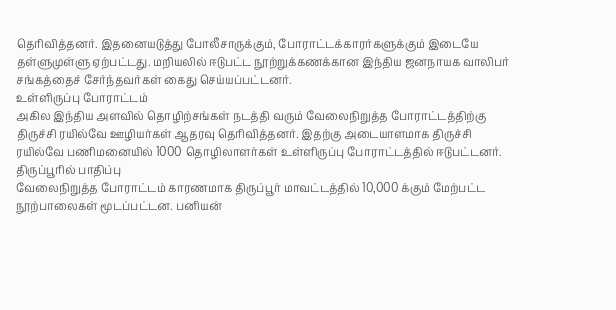தெரிவித்தனர். இதனையடுத்து போலீசாருக்கும், போராட்டக்காரர்களுக்கும் இடையே தள்ளுமுள்ளு ஏற்பட்டது. மறியலில் ஈடுபட்ட நூற்றுக்கணக்கான இந்திய ஜனநாயக வாலிபர் சங்கத்தைச் சேர்ந்தவர்கள் கைது செய்யப்பட்டனர்.
உள்ளிருப்பு போராட்டம்
அகில இந்திய அளவில் தொழிற்சங்கள் நடத்தி வரும் வேலைநிறுத்த போராட்டத்திற்கு திருச்சி ரயில்வே ஊழியர்கள் ஆதரவு தெரிவித்தனர். இதற்கு அடையாளமாக திருச்சி ரயில்வே பணிமனையில் 1000 தொழிலாளர்கள் உள்ளிருப்பு போராட்டத்தில் ஈடுபட்டனர்.
திருப்பூரில் பாதிப்பு
வேலைநிறுத்த போராட்டம் காரணமாக திருப்பூர் மாவட்டத்தில் 10,000 க்கும் மேற்பட்ட நூற்பாலைகள் மூடப்பட்டன. பனியன்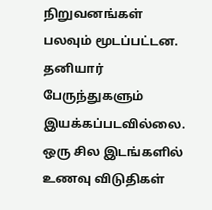நிறுவனங்கள் பலவும் மூடப்பட்டன. தனியார் பேருந்துகளும் இயக்கப்படவில்லை. ஒரு சில இடங்களில் உணவு விடுதிகள்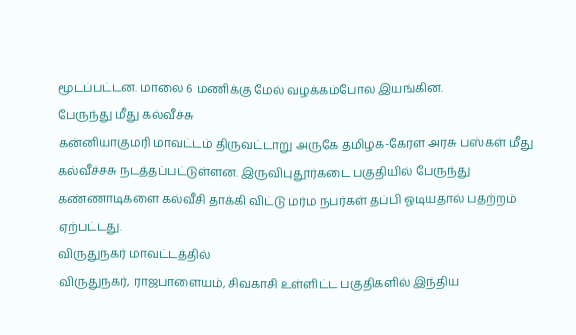மூடப்பட்டன. மாலை 6 மணிக்கு மேல் வழக்கம்போல இயங்கின.
பேருந்து மீது கல்வீச்சு
கன்னியாகுமரி மாவட்டம் திருவட்டாறு அருகே தமிழக-கேரள அரசு பஸ்கள் மீது கல்வீச்சசு நடத்தப்பட்டுள்ளன. இருவிபுதூர்கடை பகுதியில் பேருந்து கண்ணாடிகளை கல்வீசி தாக்கி விட்டு மர்ம நபர்கள் தப்பி ஓடியதால் பதற்றம் ஏற்பட்டது.
விருதுநகர் மாவட்டத்தில்
விருதுநகர், ராஜபாளையம், சிவகாசி உள்ளிட்ட பகுதிகளில் இந்திய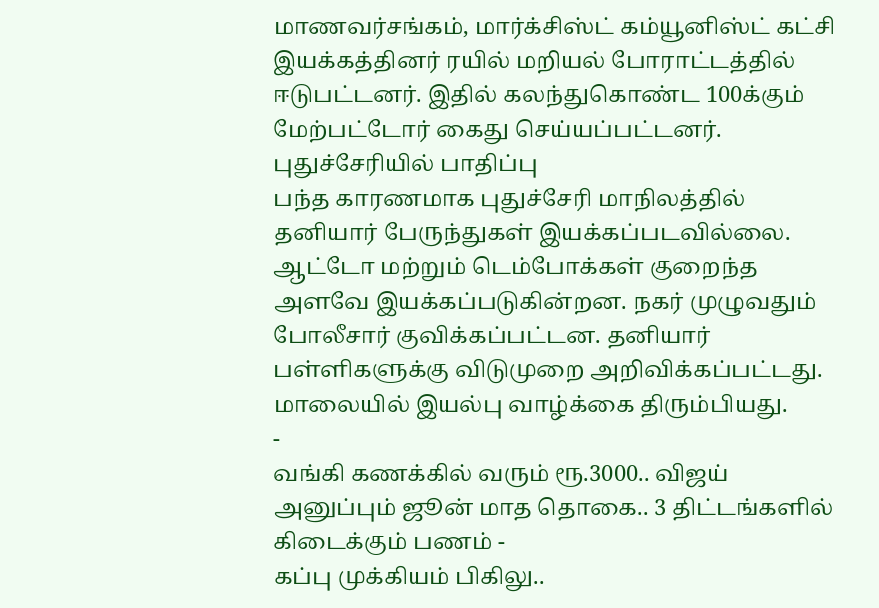மாணவர்சங்கம், மார்க்சிஸ்ட் கம்யூனிஸ்ட் கட்சி இயக்கத்தினர் ரயில் மறியல் போராட்டத்தில் ஈடுபட்டனர். இதில் கலந்துகொண்ட 100க்கும் மேற்பட்டோர் கைது செய்யப்பட்டனர்.
புதுச்சேரியில் பாதிப்பு
பந்த காரணமாக புதுச்சேரி மாநிலத்தில் தனியார் பேருந்துகள் இயக்கப்படவில்லை. ஆட்டோ மற்றும் டெம்போக்கள் குறைந்த அளவே இயக்கப்படுகின்றன. நகர் முழுவதும் போலீசார் குவிக்கப்பட்டன. தனியார் பள்ளிகளுக்கு விடுமுறை அறிவிக்கப்பட்டது. மாலையில் இயல்பு வாழ்க்கை திரும்பியது.
-
வங்கி கணக்கில் வரும் ரூ.3000.. விஜய் அனுப்பும் ஜூன் மாத தொகை.. 3 திட்டங்களில் கிடைக்கும் பணம் -
கப்பு முக்கியம் பிகிலு..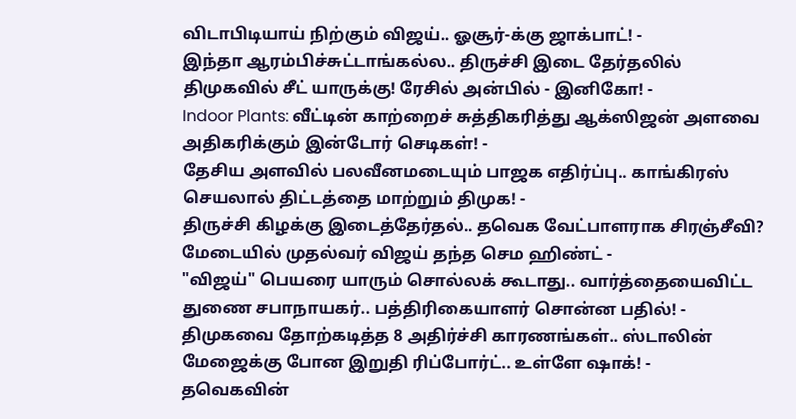விடாபிடியாய் நிற்கும் விஜய்.. ஓசூர்-க்கு ஜாக்பாட்! -
இந்தா ஆரம்பிச்சுட்டாங்கல்ல.. திருச்சி இடை தேர்தலில் திமுகவில் சீட் யாருக்கு! ரேசில் அன்பில் - இனிகோ! -
Indoor Plants: வீட்டின் காற்றைச் சுத்திகரித்து ஆக்ஸிஜன் அளவை அதிகரிக்கும் இன்டோர் செடிகள்! -
தேசிய அளவில் பலவீனமடையும் பாஜக எதிர்ப்பு.. காங்கிரஸ் செயலால் திட்டத்தை மாற்றும் திமுக! -
திருச்சி கிழக்கு இடைத்தேர்தல்.. தவெக வேட்பாளராக சிரஞ்சீவி? மேடையில் முதல்வர் விஜய் தந்த செம ஹிண்ட் -
"விஜய்" பெயரை யாரும் சொல்லக் கூடாது.. வார்த்தையைவிட்ட துணை சபாநாயகர்.. பத்திரிகையாளர் சொன்ன பதில்! -
திமுகவை தோற்கடித்த 8 அதிர்ச்சி காரணங்கள்.. ஸ்டாலின் மேஜைக்கு போன இறுதி ரிப்போர்ட்.. உள்ளே ஷாக்! -
தவெகவின்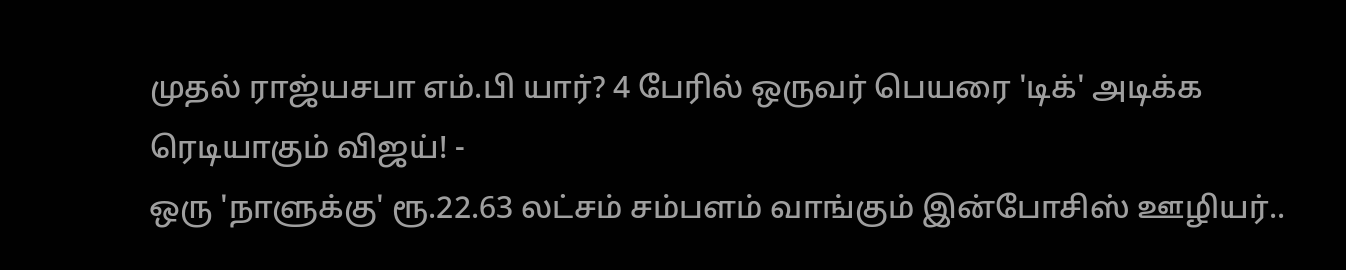முதல் ராஜ்யசபா எம்.பி யார்? 4 பேரில் ஒருவர் பெயரை 'டிக்' அடிக்க ரெடியாகும் விஜய்! -
ஒரு 'நாளுக்கு' ரூ.22.63 லட்சம் சம்பளம் வாங்கும் இன்போசிஸ் ஊழியர்..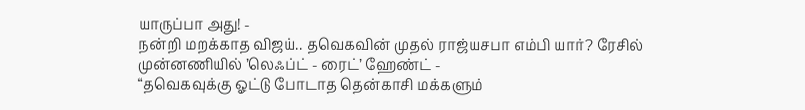யாருப்பா அது! -
நன்றி மறக்காத விஜய்.. தவெகவின் முதல் ராஜ்யசபா எம்பி யார்? ரேசில் முன்னணியில் ’லெஃப்ட் - ரைட்’ ஹேண்ட் -
“தவெகவுக்கு ஓட்டு போடாத தென்காசி மக்களும்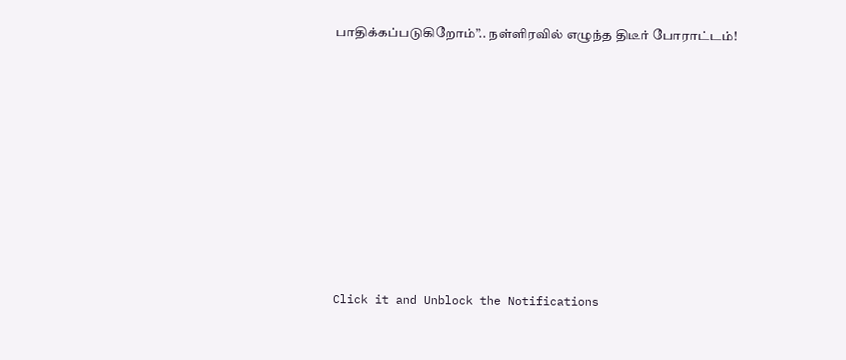பாதிக்கப்படுகிறோம்”.. நள்ளிரவில் எழுந்த திடீர் போராட்டம்!












Click it and Unblock the Notifications